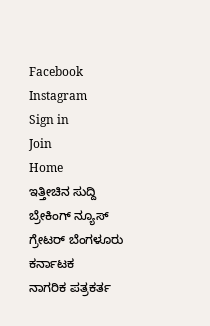Facebook
Instagram
Sign in
Join
Home
ಇತ್ತೀಚಿನ ಸುದ್ದಿ
ಬ್ರೇಕಿಂಗ್ ನ್ಯೂಸ್
ಗ್ರೇಟರ್ ಬೆಂಗಳೂರು
ಕರ್ನಾಟಕ
ನಾಗರಿಕ ಪತ್ರಕರ್ತ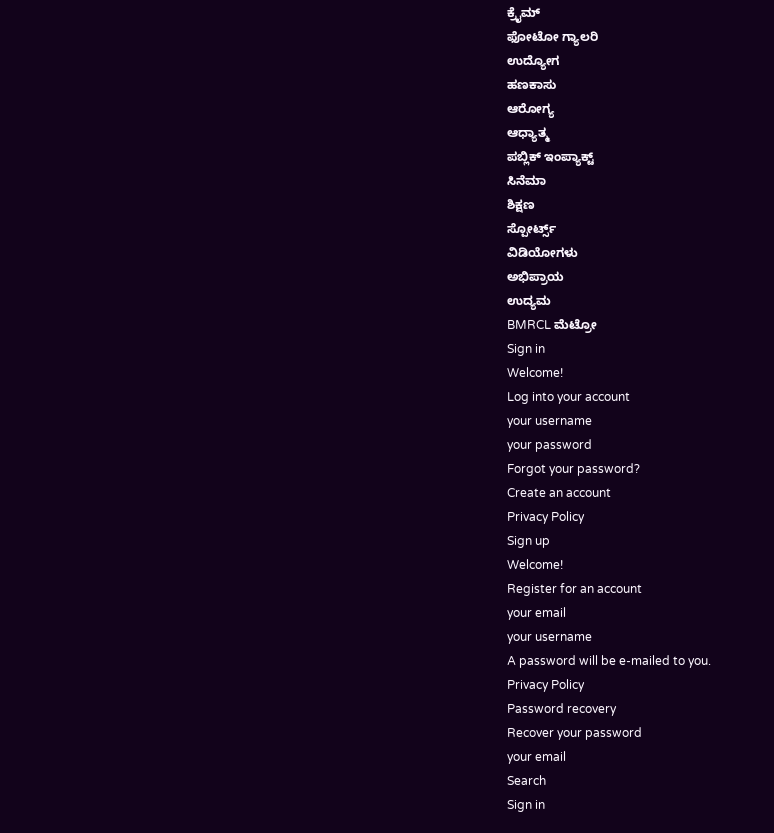ಕ್ರೈಮ್
ಫೋಟೋ ಗ್ಯಾಲರಿ
ಉದ್ಯೋಗ
ಹಣಕಾಸು
ಆರೋಗ್ಯ
ಆಧ್ಯಾತ್ಮ
ಪಬ್ಲಿಕ್ ಇಂಪ್ಯಾಕ್ಟ್
ಸಿನೆಮಾ
ಶಿಕ್ಷಣ
ಸ್ಪೋರ್ಟ್ಸ್
ವಿಡಿಯೋಗಳು
ಅಭಿಪ್ರಾಯ
ಉದ್ಯಮ
BMRCL ಮೆಟ್ರೋ
Sign in
Welcome!
Log into your account
your username
your password
Forgot your password?
Create an account
Privacy Policy
Sign up
Welcome!
Register for an account
your email
your username
A password will be e-mailed to you.
Privacy Policy
Password recovery
Recover your password
your email
Search
Sign in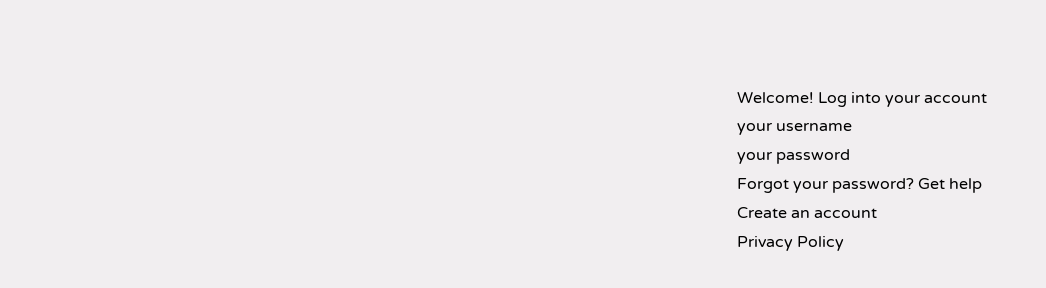Welcome! Log into your account
your username
your password
Forgot your password? Get help
Create an account
Privacy Policy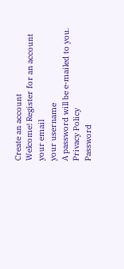Create an account
Welcome! Register for an account
your email
your username
A password will be e-mailed to you.
Privacy Policy
Password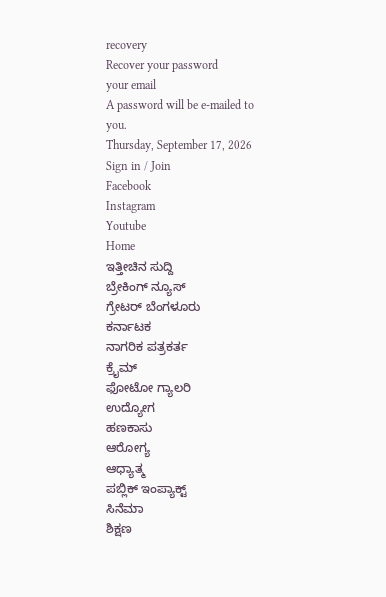recovery
Recover your password
your email
A password will be e-mailed to you.
Thursday, September 17, 2026
Sign in / Join
Facebook
Instagram
Youtube
Home
ಇತ್ತೀಚಿನ ಸುದ್ದಿ
ಬ್ರೇಕಿಂಗ್ ನ್ಯೂಸ್
ಗ್ರೇಟರ್ ಬೆಂಗಳೂರು
ಕರ್ನಾಟಕ
ನಾಗರಿಕ ಪತ್ರಕರ್ತ
ಕ್ರೈಮ್
ಫೋಟೋ ಗ್ಯಾಲರಿ
ಉದ್ಯೋಗ
ಹಣಕಾಸು
ಆರೋಗ್ಯ
ಆಧ್ಯಾತ್ಮ
ಪಬ್ಲಿಕ್ ಇಂಪ್ಯಾಕ್ಟ್
ಸಿನೆಮಾ
ಶಿಕ್ಷಣ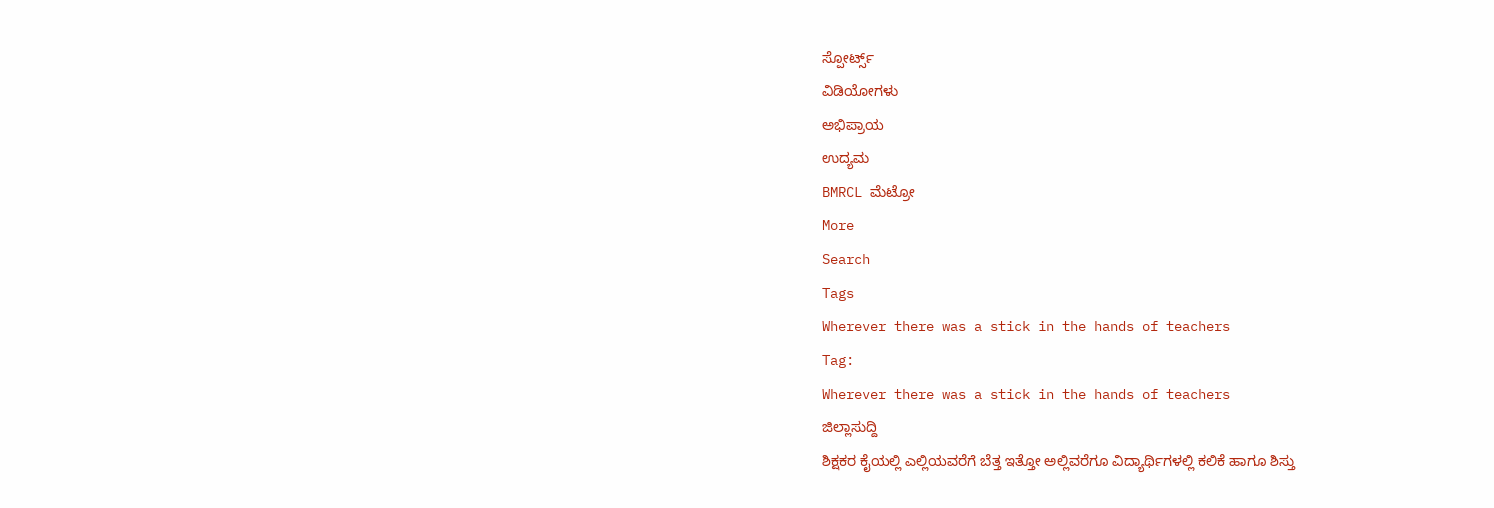ಸ್ಪೋರ್ಟ್ಸ್
ವಿಡಿಯೋಗಳು
ಅಭಿಪ್ರಾಯ
ಉದ್ಯಮ
BMRCL ಮೆಟ್ರೋ
More
Search
Tags
Wherever there was a stick in the hands of teachers
Tag:
Wherever there was a stick in the hands of teachers
ಜಿಲ್ಲಾಸುದ್ದಿ
ಶಿಕ್ಷಕರ ಕೈಯಲ್ಲಿ ಎಲ್ಲಿಯವರೆಗೆ ಬೆತ್ತ ಇತ್ತೋ ಅಲ್ಲಿವರೆಗೂ ವಿದ್ಯಾರ್ಥಿಗಳಲ್ಲಿ ಕಲಿಕೆ ಹಾಗೂ ಶಿಸ್ತು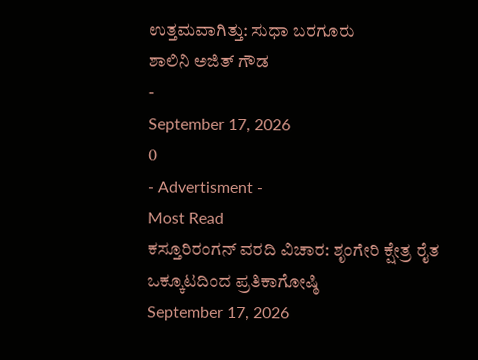ಉತ್ತಮವಾಗಿತ್ತು: ಸುಧಾ ಬರಗೂರು
ಶಾಲಿನಿ ಅಜಿತ್ ಗೌಡ
-
September 17, 2026
0
- Advertisment -
Most Read
ಕಸ್ತೂರಿರಂಗನ್ ವರದಿ ವಿಚಾರ: ಶೃಂಗೇರಿ ಕ್ಷೇತ್ರ ರೈತ ಒಕ್ಕೂಟದಿಂದ ಪ್ರತಿಕಾಗೋಷ್ಠಿ
September 17, 2026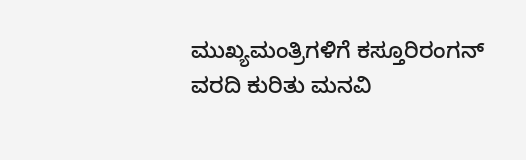ಮುಖ್ಯಮಂತ್ರಿಗಳಿಗೆ ಕಸ್ತೂರಿರಂಗನ್ ವರದಿ ಕುರಿತು ಮನವಿ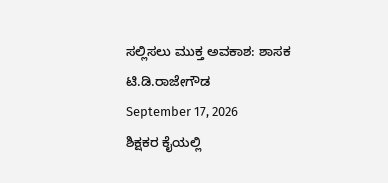ಸಲ್ಲಿಸಲು ಮುಕ್ತ ಅವಕಾಶ: ಶಾಸಕ ಟಿ.ಡಿ.ರಾಜೇಗೌಡ
September 17, 2026
ಶಿಕ್ಷಕರ ಕೈಯಲ್ಲಿ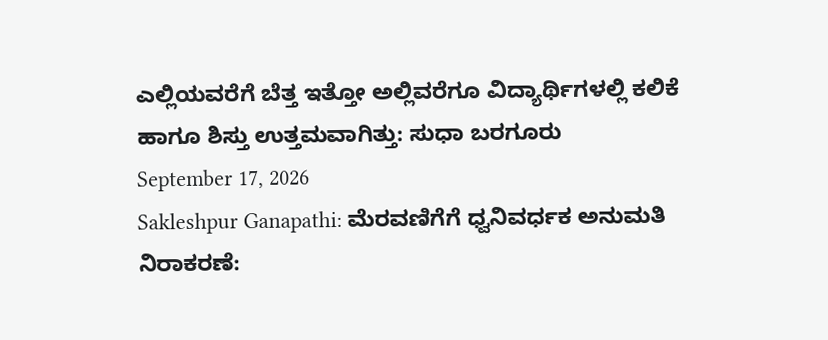ಎಲ್ಲಿಯವರೆಗೆ ಬೆತ್ತ ಇತ್ತೋ ಅಲ್ಲಿವರೆಗೂ ವಿದ್ಯಾರ್ಥಿಗಳಲ್ಲಿ ಕಲಿಕೆ ಹಾಗೂ ಶಿಸ್ತು ಉತ್ತಮವಾಗಿತ್ತು: ಸುಧಾ ಬರಗೂರು
September 17, 2026
Sakleshpur Ganapathi: ಮೆರವಣಿಗೆಗೆ ಧ್ವನಿವರ್ಧಕ ಅನುಮತಿ ನಿರಾಕರಣೆ: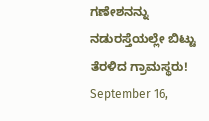ಗಣೇಶನನ್ನು ನಡುರಸ್ತೆಯಲ್ಲೇ ಬಿಟ್ಟು ತೆರಳಿದ ಗ್ರಾಮಸ್ಥರು!
September 16,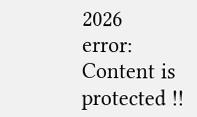2026
error:
Content is protected !!